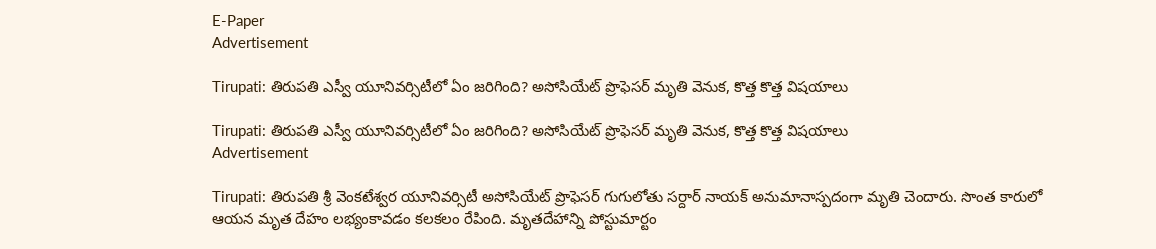E-Paper
Advertisement

Tirupati: తిరుపతి ఎస్వీ యూనివర్సిటీలో ఏం జరిగింది? అసోసియేట్ ప్రొఫెసర్ మృతి వెనుక, కొత్త కొత్త విషయాలు

Tirupati: తిరుపతి ఎస్వీ యూనివర్సిటీలో ఏం జరిగింది? అసోసియేట్ ప్రొఫెసర్ మృతి వెనుక, కొత్త కొత్త విషయాలు
Advertisement

Tirupati: తిరుపతి శ్రీ వెంకటేశ్వర యూనివర్సిటీ అసోసియేట్ ప్రొఫెసర్ గుగులోతు సర్దార్ నాయక్ అనుమానాస్పదంగా మృతి చెందారు. సొంత కారులో ఆయన మృత దేహం లభ్యంకావడం కలకలం రేపింది. మృతదేహాన్ని పోస్టుమార్టం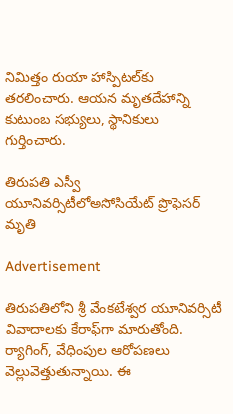నిమిత్తం రుయా హాస్పిటల్‌కు తరలించారు. ఆయన మృతదేహాన్ని కుటుంబ సభ్యులు, స్థానికులు గుర్తించారు.

తిరుపతి ఎస్వీ యూనివర్సిటీలోఅసోసియేట్ ప్రొఫెసర్ మృతి

Advertisement

తిరుపతిలోని శ్రీ వేంకటేశ్వర యూనివర్సిటీ వివాదాలకు కేరాఫ్‌గా మారుతోంది. ర్యాగింగ్, వేధింపుల ఆరోపణలు వెల్లువెత్తుతున్నాయి. ఈ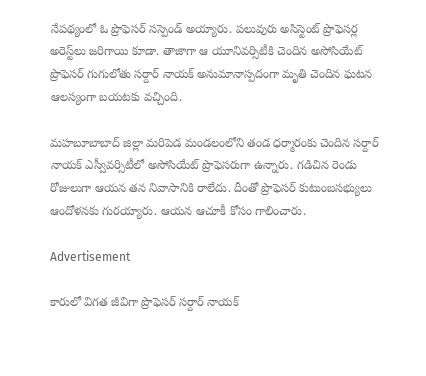నేపథ్యంలో ఓ ప్రొఫెసర్ సస్పెండ్ అయ్యారు. పలువురు అసిస్టెంట్ ప్రొఫెసర్ల అరెస్ట్‌లు జరిగాయి కూడా. తాజాగా ఆ యూనివర్సిటీకి చెందిన అసోసియేట్ ప్రొఫెసర్ గుగులోతు సర్దార్ నాయక్ అనుమానాస్పదంగా మృతి చెందిన ఘటన ఆలస్యంగా బయటకు వచ్చింది.

మహబూబాబాద్ జిల్లా మరిపెడ మండలంలోని తండ ధర్మారంకు చెందిన సర్దార్ నాయక్ ఎస్వీవర్సిటీలో అసోసియేట్ ప్రొఫెసరుగా ఉన్నారు. గడిచిన రెండు రోజులుగా ఆయన తన నివాసానికి రాలేదు. దీంతో ప్రొఫెసర్ కుటుంబసభ్యులు ఆందోళనకు గురయ్యారు. ఆయన ఆచూకీ కోసం గాలించారు.

Advertisement

కారులో విగత జీవిగా ప్రొఫెసర్ సర్దార్ నాయక్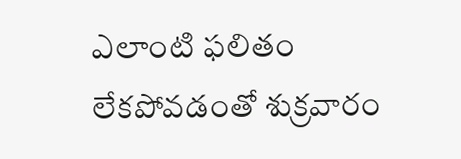ఎలాంటి ఫలితం లేకపోవడంతో శుక్రవారం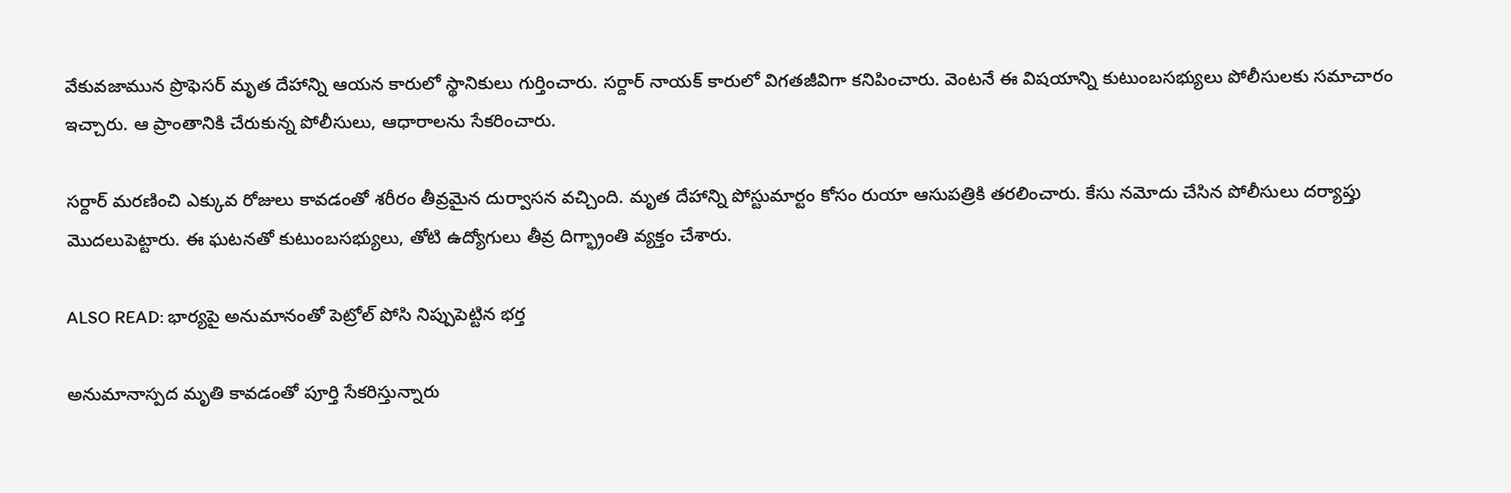వేకువజామున ప్రొఫెసర్ మృత దేహాన్ని ఆయన కారులో స్థానికులు గుర్తించారు. సర్దార్ నాయక్ కారులో విగతజీవిగా కనిపించారు. వెంటనే ఈ విషయాన్ని కుటుంబసభ్యులు పోలీసులకు సమాచారం ఇచ్చారు. ఆ ప్రాంతానికి చేరుకున్న పోలీసులు, ఆధారాలను సేకరించారు.

సర్దార్ మరణించి ఎక్కువ రోజులు కావడంతో శరీరం తీవ్రమైన దుర్వాసన వచ్చింది. మృత దేహాన్ని పోస్టుమార్టం కోసం రుయా ఆసుపత్రికి తరలించారు. కేసు నమోదు చేసిన పోలీసులు దర్యాప్తు మొదలుపెట్టారు. ఈ ఘటనతో కుటుంబసభ్యులు, తోటి ఉద్యోగులు తీవ్ర దిగ్భ్రాంతి వ్యక్తం చేశారు.

ALSO READ: భార్యపై అనుమానంతో పెట్రోల్ పోసి నిప్పుపెట్టిన భర్త

అనుమానాస్పద మృతి కావడంతో పూర్తి సేకరిస్తున్నారు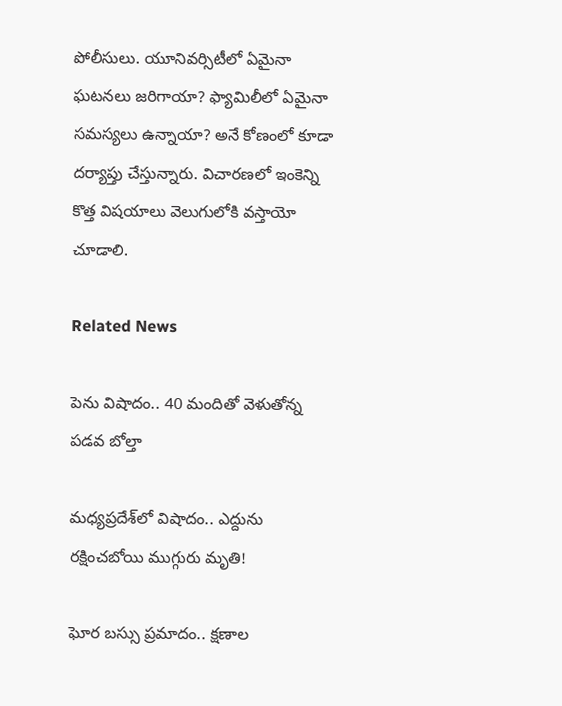పోలీసులు. యూనివర్సిటీలో ఏమైనా ఘటనలు జరిగాయా? ఫ్యామిలీలో ఏమైనా సమస్యలు ఉన్నాయా? అనే కోణంలో కూడా దర్యాప్తు చేస్తున్నారు. విచారణలో ఇంకెన్ని కొత్త విషయాలు వెలుగులోకి వస్తాయో చూడాలి.

Related News

పెను విషాదం.. 40 మందితో వెళుతోన్న ప‌డ‌వ బోల్తా

మధ్యప్రదేశ్‌లో విషాదం.. ఎద్దును రక్షించబోయి ముగ్గురు మృతి!

ఘోర బస్సు ప్రమాదం.. క్షణాల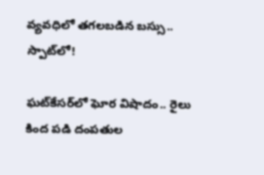వ్యవధిలో తగలబడిన బస్సు.. స్పాట్‌లో!

ఘట్‌కేసర్‌లో ఘోర విషాదం.. రైలు కింద పడి దంపతుల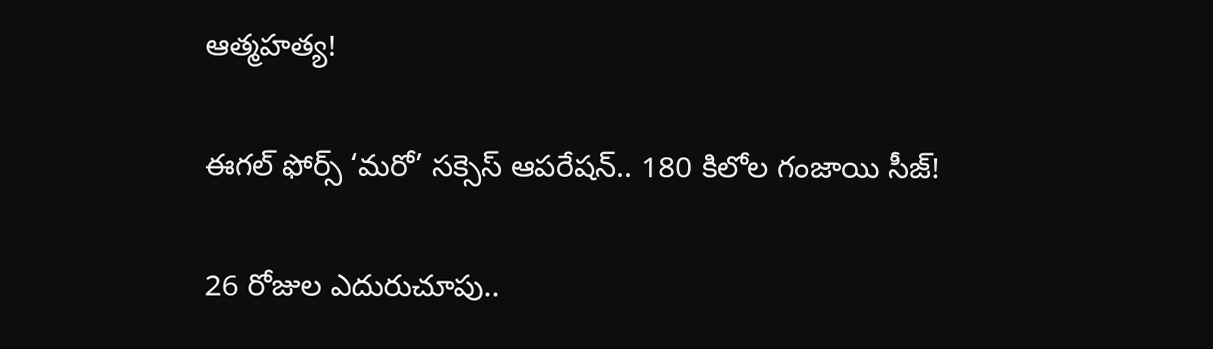ఆత్మహత్య!

ఈగల్ ఫోర్స్ ‘మరో’ సక్సెస్ ఆపరేషన్.. 180 కిలోల గంజాయి సీజ్!

26 రోజుల ఎదురుచూపు..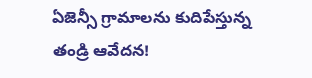ఏజెన్సీ గ్రామాలను కుదిపేస్తున్న తండ్రి ఆవేదన!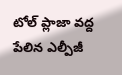టోల్ ప్లాజా వద్ద పేలిన ఎల్పీజీ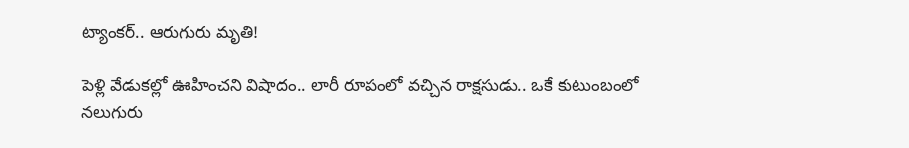ట్యాంకర్.. ఆరుగురు మృతి!

పెళ్లి వేడుకల్లో ఊహించని విషాదం.. లారీ రూపంలో వచ్చిన రాక్షసుడు.. ఒకే కుటుంబంలో నలుగురు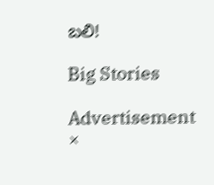బలి!

Big Stories

Advertisement
×